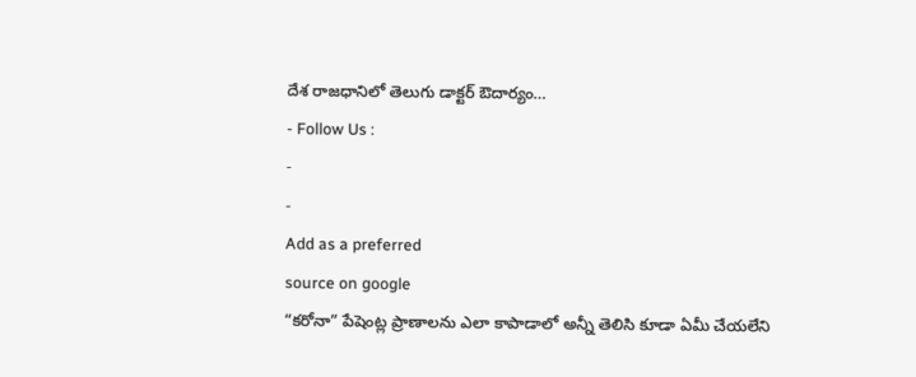దేశ రాజధానిలో తెలుగు డాక్టర్ ఔదార్యం…
- Follow Us :
-
-
Add as a preferred
source on google
“కరోనా” పేషెంట్ల ప్రాణాలను ఎలా కాపాడాలో అన్నీ తెలిసి కూడా ఏమీ చేయలేని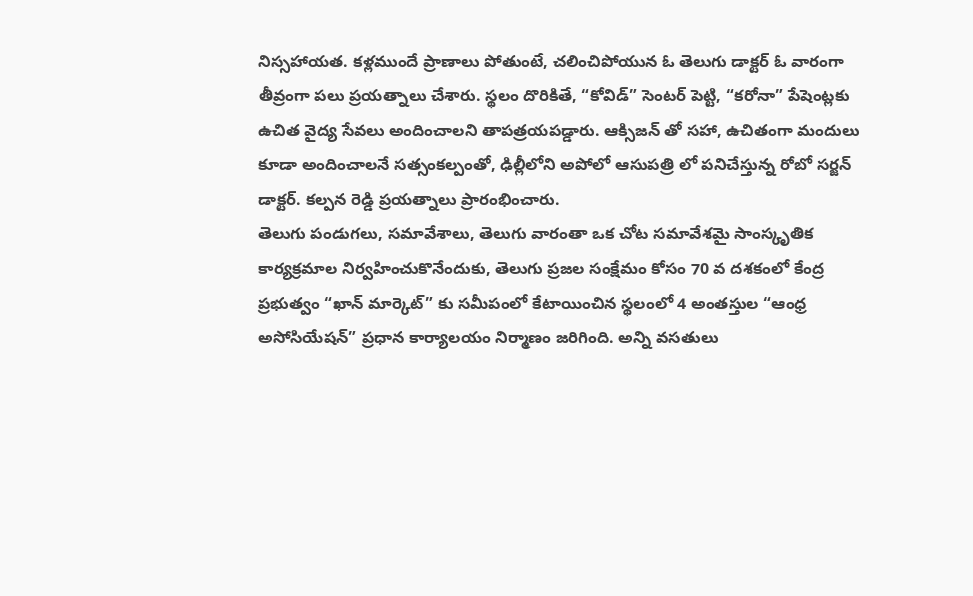నిస్సహాయత. కళ్లముందే ప్రాణాలు పోతుంటే, చలించిపోయున ఓ తెలుగు డాక్టర్ ఓ వారంగా తీవ్రంగా పలు ప్రయత్నాలు చేశారు. స్థలం దొరికితే, “కోవిడ్” సెంటర్ పెట్టి, “కరోనా” పేషెంట్లకు ఉచిత వైద్య సేవలు అందించాలని తాపత్రయపడ్డారు. ఆక్సిజన్ తో సహా, ఉచితంగా మందులు కూడా అందించాలనే సత్సంకల్పంతో, ఢిల్లీలోని అపోలో ఆసుపత్రి లో పనిచేస్తున్న రోబో సర్జన్ డాక్టర్. కల్పన రెడ్డి ప్రయత్నాలు ప్రారంభించారు.
తెలుగు పండుగలు, సమావేశాలు, తెలుగు వారంతా ఒక చోట సమావేశమై సాంస్కృతిక కార్యక్రమాల నిర్వహించుకొనేందుకు, తెలుగు ప్రజల సంక్షేమం కోసం 70 వ దశకంలో కేంద్ర ప్రభుత్వం “ఖాన్ మార్కెట్” కు సమీపంలో కేటాయించిన స్థలంలో 4 అంతస్తుల “ఆంధ్ర అసోసియేషన్” ప్రధాన కార్యాలయం నిర్మాణం జరిగింది. అన్ని వసతులు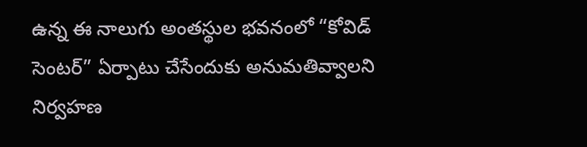ఉన్న ఈ నాలుగు అంతస్థుల భవనంలో “కోవిడ్ సెంటర్” ఏర్పాటు చేసేందుకు అనుమతివ్వాలని నిర్వహణ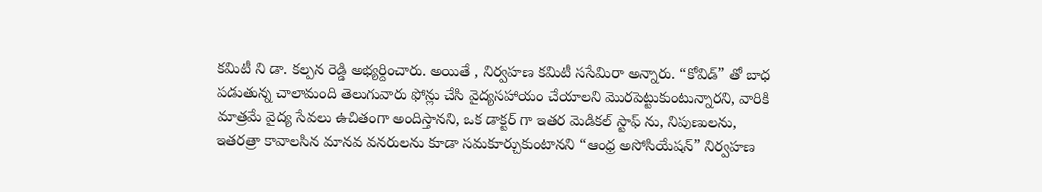కమిటీ ని డా. కల్పన రెడ్డి అభ్యర్దించారు. అయితే , నిర్వహణ కమిటీ ససేమిరా అన్నారు. “కోవిడ్” తో బాధ పడుతున్న చాలామంది తెలుగువారు ఫోన్లు చేసి వైద్యసహాయం చేయాలని మొరపెట్టుకుంటున్నారని, వారికి మాత్రమే వైద్య సేవలు ఉచితంగా అందిస్తానని, ఒక డాక్టర్ గా ఇతర మెడికల్ స్టాఫ్ ను, నిపుణులను, ఇతరత్రా కావాలసిన మానవ వనరులను కూడా సమకూర్చుకుంటానని “ఆంధ్ర అసోసియేషన్” నిర్వహణ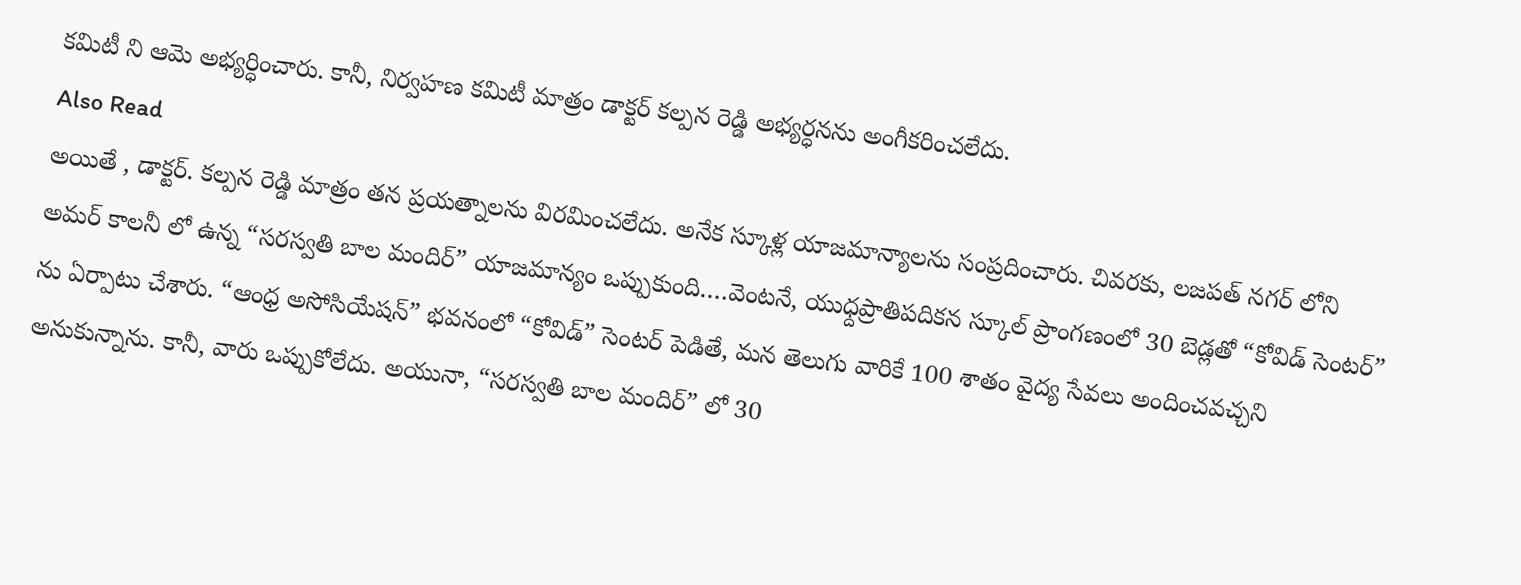కమిటీ ని ఆమె అభ్యర్ధించారు. కానీ, నిర్వహణ కమిటీ మాత్రం డాక్టర్ కల్పన రెడ్డి అభ్యర్ధనను అంగీకరించలేదు.
Also Read
అయితే , డాక్టర్. కల్పన రెడ్డి మాత్రం తన ప్రయత్నాలను విరమించలేదు. అనేక స్కూళ్ల యాజమాన్యాలను సంప్రదించారు. చివరకు, లజపత్ నగర్ లోని అమర్ కాలనీ లో ఉన్న “సరస్వతి బాల మందిర్” యాజమాన్యం ఒప్పుకుంది….వెంటనే, యుధ్దప్రాతిపదికన స్కూల్ ప్రాంగణంలో 30 బెడ్లతో “కోవిడ్ సెంటర్” ను ఏర్పాటు చేశారు. “ఆంధ్ర అసోసియేషన్” భవనంలో “కోవిడ్” సెంటర్ పెడితే, మన తెలుగు వారికే 100 శాతం వైద్య సేవలు అందించవచ్చని అనుకున్నాను. కానీ, వారు ఒప్పుకోలేదు. అయునా, “సరస్వతి బాల మందిర్” లో 30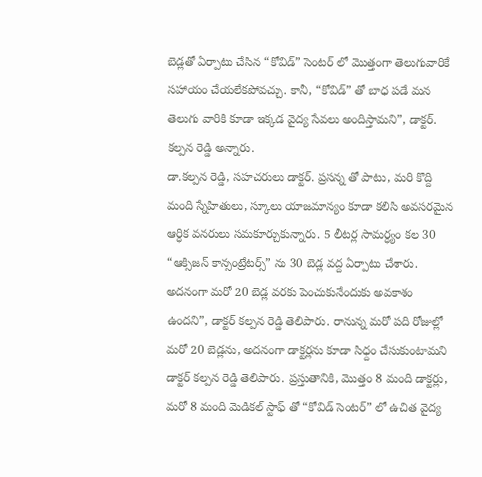బెడ్లతో ఏర్పాటు చేసిన “కోవిడ్” సెంటర్ లో మొత్తంగా తెలుగువారికే సహాయం చేయలేకపోవచ్చు. కానీ, “కోవిడ్” తో బాధ పడే మన తెలుగు వారికి కూడా ఇక్కడ వైద్య సేవలు అందిస్తామని”, డాక్టర్. కల్పన రెడ్డి అన్నారు.
డా.కల్పన రెడ్డి, సహచరులు డాక్టర్. ప్రసన్న తో పాటు, మరి కొద్ది మంది స్నేహితులు, స్కూలు యాజమాన్యం కూడా కలిసి అవసరమైన ఆర్ధిక వనరులు సమకూర్చుకున్నారు. 5 లీటర్ల సామర్ధ్యం కల 30 “ఆక్సిజన్ కాన్సంట్రేటర్స్” ను 30 బెడ్ల వద్ద ఏర్పాటు చేశారు. అదనంగా మరో 20 బెడ్ల వరకు పెంచుకునేందుకు అవకాశం ఉందని”, డాక్టర్ కల్పన రెడ్డి తెలిపారు. రానున్న మరో పది రోజుల్లో మరో 20 బెడ్లను, అదనంగా డాక్టర్లను కూడా సిధ్దం చేసుకుంటామని డాక్టర్ కల్పన రెడ్డి తెలిపారు. ప్రస్తుతానికి, మొత్తం 8 మంది డాక్టర్లు, మరో 8 మంది మెడికల్ స్టాఫ్ తో “కోవిడ్ సెంటర్” లో ఉచిత వైద్య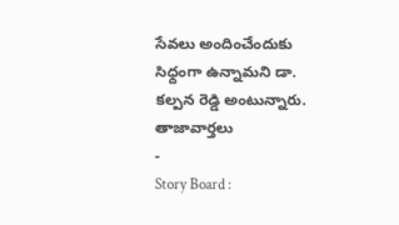సేవలు అందించేందుకు సిధ్దంగా ఉన్నామని డా. కల్పన రెడ్డి అంటున్నారు.
తాజావార్తలు
-
Story Board :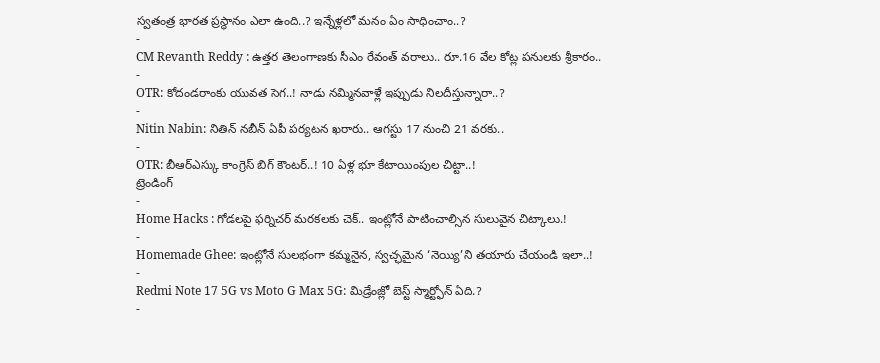స్వతంత్ర భారత ప్రస్థానం ఎలా ఉంది..? ఇన్నేళ్లలో మనం ఏం సాధించాం..?
-
CM Revanth Reddy : ఉత్తర తెలంగాణకు సీఎం రేవంత్ వరాలు.. రూ.16 వేల కోట్ల పనులకు శ్రీకారం..
-
OTR: కోదండరాంకు యువత సెగ..! నాడు నమ్మినవాళ్లే ఇప్పుడు నిలదీస్తున్నారా..?
-
Nitin Nabin: నితిన్ నబీన్ ఏపీ పర్యటన ఖరారు.. ఆగస్టు 17 నుంచి 21 వరకు..
-
OTR: బీఆర్ఎస్కు కాంగ్రెస్ బిగ్ కౌంటర్..! 10 ఏళ్ల భూ కేటాయింపుల చిట్టా..!
ట్రెండింగ్
-
Home Hacks : గోడలపై ఫర్నిచర్ మరకలకు చెక్.. ఇంట్లోనే పాటించాల్సిన సులువైన చిట్కాలు.!
-
Homemade Ghee: ఇంట్లోనే సులభంగా కమ్మనైన, స్వచ్ఛమైన ‘నెయ్యి’ని తయారు చేయండి ఇలా..!
-
Redmi Note 17 5G vs Moto G Max 5G: మిడ్రేంజ్లో బెస్ట్ స్మార్ట్ఫోన్ ఏది.?
-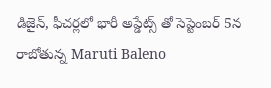డిజైన్, ఫీచర్లలో భారీ అప్డేట్స్ తో సెప్టెంబర్ 5న రాబోతున్న Maruti Baleno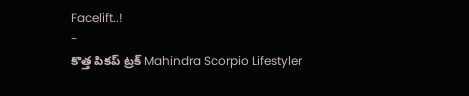Facelift..!
-
కొత్త పికప్ ట్రక్ Mahindra Scorpio Lifestyler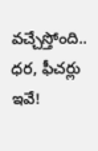వచ్చేస్తోంది.. ధర, ఫీచర్లు ఇవే!